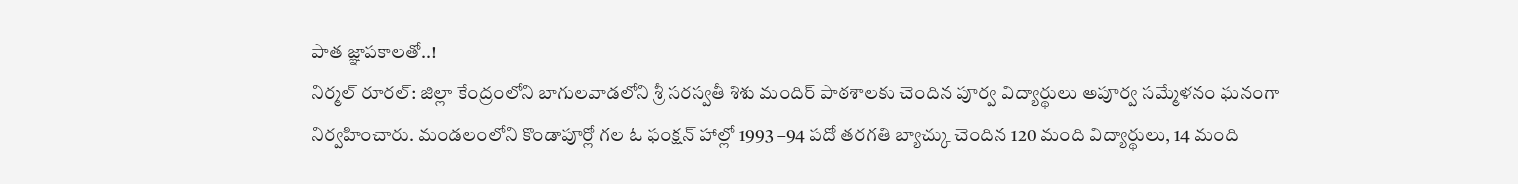పాత జ్ఞాపకాలతో..!
నిర్మల్ రూరల్: జిల్లా కేంద్రంలోని బాగులవాడలోని శ్రీ సరస్వతీ శిశు మందిర్ పాఠశాలకు చెందిన పూర్వ విద్యార్థులు అపూర్వ సమ్మేళనం ఘనంగా నిర్వహించారు. మండలంలోని కొండాపూర్లో గల ఓ ఫంక్షన్ హాల్లో 1993 –94 పదో తరగతి బ్యాచ్కు చెందిన 120 మంది విద్యార్థులు, 14 మంది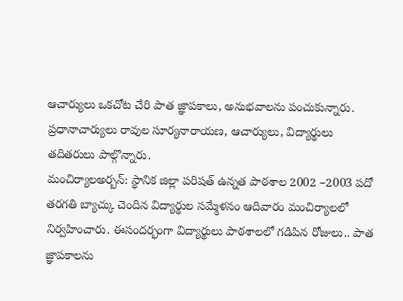ఆచార్యులు ఒకచోట చేరి పాత జ్ఞాపకాలు, అనుభవాలను పంచుకున్నారు. ప్రధానాచార్యులు రావుల సూర్యనారాయణ, ఆచార్యులు, విద్యార్థులు తదితరులు పాల్గొన్నారు.
మంచిర్యాలఅర్బన్: స్థానిక జిల్లా పరిషత్ ఉన్నత పాఠశాల 2002 –2003 పదో తరగతి బ్యాచ్కు చెందిన విద్యార్థుల సమ్మేళనం ఆదివారం మంచిర్యాలలో నిర్వహించారు. ఈసందర్భంగా విద్యార్థులు పాఠశాలలో గడిపిన రోజులు.. పాత జ్ఞాపకాలను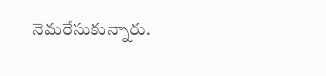నెమరేసుకున్నారు.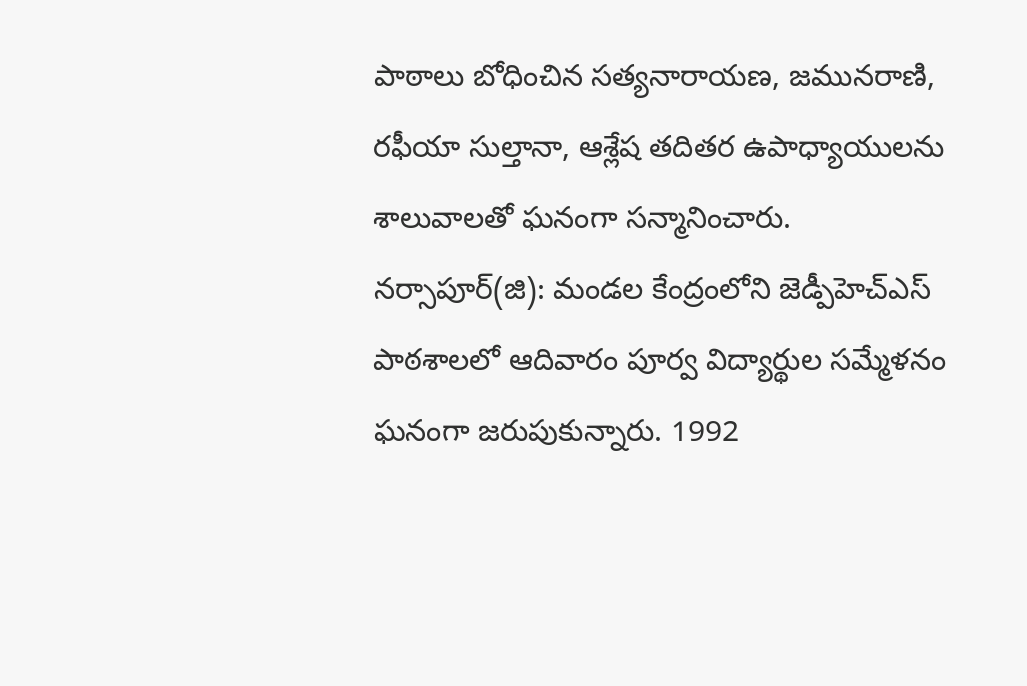పాఠాలు బోధించిన సత్యనారాయణ, జమునరాణి, రఫీయా సుల్తానా, ఆశ్లేష తదితర ఉపాధ్యాయులను శాలువాలతో ఘనంగా సన్మానించారు.
నర్సాపూర్(జి): మండల కేంద్రంలోని జెడ్పీహెచ్ఎస్ పాఠశాలలో ఆదివారం పూర్వ విద్యార్థుల సమ్మేళనం ఘనంగా జరుపుకున్నారు. 1992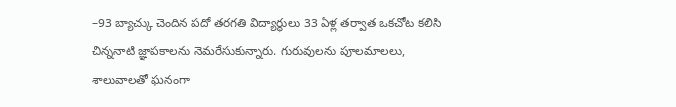–93 బ్యాచ్కు చెందిన పదో తరగతి విద్యార్థులు 33 ఏళ్ల తర్వాత ఒకచోట కలిసి చిన్ననాటి జ్ఞాపకాలను నెమరేసుకున్నారు. గురువులను పూలమాలలు, శాలువాలతో ఘనంగా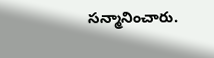సన్మానించారు.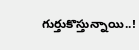గుర్తుకొస్తున్నాయి..!